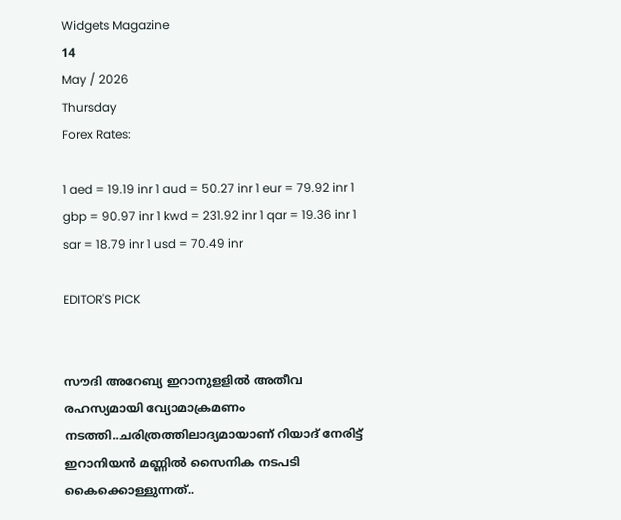Widgets Magazine
14
May / 2026
Thursday
Forex Rates:

1 aed = 19.19 inr 1 aud = 50.27 inr 1 eur = 79.92 inr 1 gbp = 90.97 inr 1 kwd = 231.92 inr 1 qar = 19.36 inr 1 sar = 18.79 inr 1 usd = 70.49 inr

EDITOR'S PICK


സൗദി അറേബ്യ ഇറാനുളളിൽ അതീവ രഹസ്യമായി വ്യോമാക്രമണം നടത്തി..ചരിത്രത്തിലാദ്യമായാണ് റിയാദ് നേരിട്ട് ഇറാനിയൻ മണ്ണിൽ സൈനിക നടപടി കൈക്കൊള്ളുന്നത്..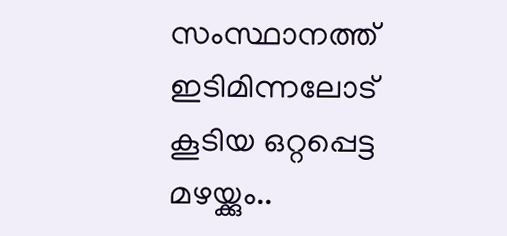സംസ്ഥാനത്ത് ഇടിമിന്നലോട് കൂടിയ ഒറ്റപ്പെട്ട മഴയ്ക്കും..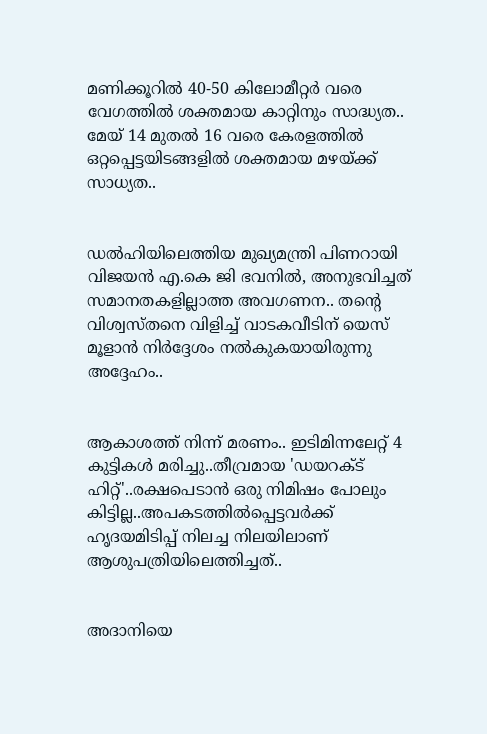മണിക്കൂറിൽ 40-50 കിലോമീറ്റർ വരെ വേഗത്തിൽ ശക്തമായ കാറ്റിനും സാദ്ധ്യത.. മേയ് 14 മുതൽ 16 വരെ കേരളത്തിൽ ഒറ്റപ്പെട്ടയിടങ്ങളിൽ ശക്തമായ മഴയ്ക്ക് സാധ്യത..


ഡൽഹിയിലെത്തിയ മുഖ്യമന്ത്രി പിണറായി വിജയൻ എ.കെ ജി ഭവനിൽ, അനുഭവിച്ചത് സമാനതകളില്ലാത്ത അവഗണന.. തന്റെ വിശ്വസ്തനെ വിളിച്ച് വാടകവീടിന് യെസ് മൂളാൻ നിർദ്ദേശം നൽകുകയായിരുന്നു അദ്ദേഹം..


ആകാശത്ത് നിന്ന് മരണം.. ഇടിമിന്നലേറ്റ് 4 കുട്ടികൾ മരിച്ചു..തീവ്രമായ 'ഡയറക്ട് ഹിറ്റ്'..രക്ഷപെടാൻ ഒരു നിമിഷം പോലും കിട്ടില്ല..അപകടത്തില്‍പ്പെട്ടവര്‍ക്ക് ഹൃദയമിടിപ്പ് നിലച്ച നിലയിലാണ് ആശുപത്രിയിലെത്തിച്ചത്..


അദാനിയെ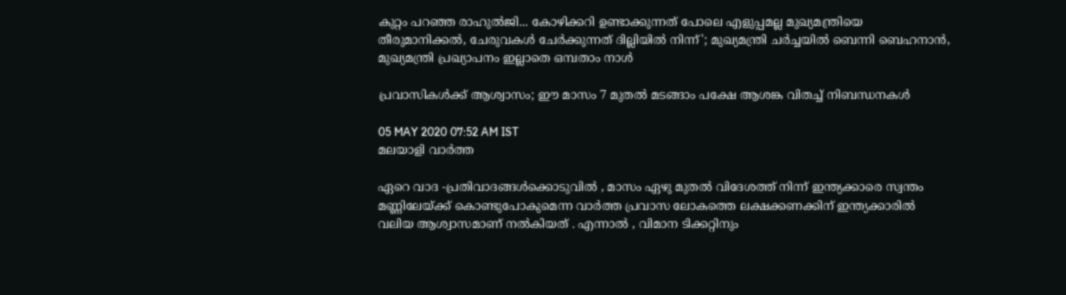കുറ്റം പറഞ്ഞ രാഹുൽജി... കോഴിക്കറി ഉണ്ടാക്കുന്നത് പോലെ എളുപ്പമല്ല മുഖ്യമന്ത്രിയെ തീരുമാനിക്കൽ, ചേരുവകൾ ചേർക്കുന്നത് ദില്ലിയിൽ നിന്ന്'; മുഖ്യമന്ത്രി ചർച്ചയിൽ ബെന്നി ബെഹനാൻ, മുഖ്യമന്ത്രി പ്രഖ്യാപനം ഇല്ലാതെ ഒമ്പതാം നാൾ

പ്രവാസികൾക്ക് ആശ്വാസം; ഈ മാസം 7 മുതൽ മടങ്ങാം പക്ഷേ ആശങ്ക വിതച്ച് നിബന്ധനകൾ

05 MAY 2020 07:52 AM IST
മലയാളി വാര്‍ത്ത

ഏറെ വാദ -പ്രതിവാദങ്ങൾക്കൊടുവിൽ , മാസം ഏഴു മുതൽ വിദേശത്ത് നിന്ന് ഇന്ത്യക്കാരെ സ്വന്തം മണ്ണിലേയ്ക്ക് കൊണ്ടുപോകുമെന്ന വാർത്ത പ്രവാസ ലോകത്തെ ലക്ഷക്കണക്കിന് ഇന്ത്യക്കാരിൽ വലിയ ആശ്വാസമാണ് നൽകിയത് . എന്നാൽ , വിമാന ടിക്കറ്റിനും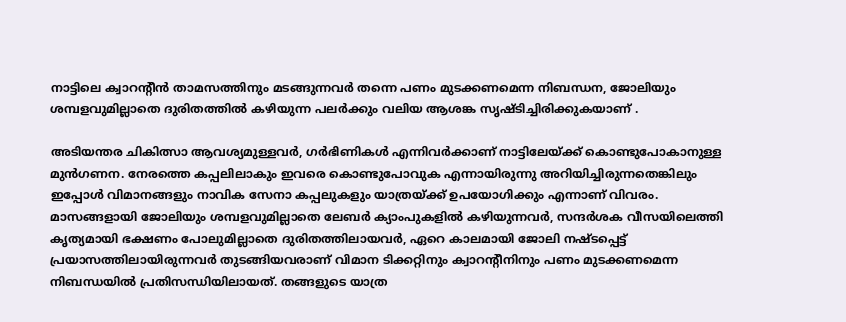നാട്ടിലെ ക്വാറന്റീൻ താമസത്തിനും മടങ്ങുന്നവർ തന്നെ പണം മുടക്കണമെന്ന നിബന്ധന, ജോലിയും ശമ്പളവുമില്ലാതെ ദുരിതത്തില്‍ കഴിയുന്ന പലർക്കും വലിയ ആശങ്ക സൃഷ്ടിച്ചിരിക്കുകയാണ് .

അടിയന്തര ചികിത്സാ ആവശ്യമുള്ളവർ, ഗർഭിണികൾ എന്നിവർക്കാണ് നാട്ടിലേയ്ക്ക് കൊണ്ടുപോകാനുള്ള മുൻഗണന. നേരത്തെ കപ്പലിലാകും ഇവരെ കൊണ്ടുപോവുക എന്നായിരുന്നു അറിയിച്ചിരുന്നതെങ്കിലും ഇപ്പോൾ വിമാനങ്ങളും നാവിക സേനാ കപ്പലുകളും യാത്രയ്ക്ക് ഉപയോഗിക്കും എന്നാണ് വിവരം. മാസങ്ങളായി ജോലിയും ശമ്പളവുമില്ലാതെ ലേബർ ക്യാംപുകളിൽ കഴിയുന്നവർ, സന്ദർശക വീസയിലെത്തി കൃത്യമായി ഭക്ഷണം പോലുമില്ലാതെ ദുരിതത്തിലായവർ, ഏറെ കാലമായി ജോലി നഷ്ടപ്പെട്ട് പ്രയാസത്തിലായിരുന്നവർ തുടങ്ങിയവരാണ് വിമാന ടിക്കറ്റിനും ക്വാറന്റീനിനും പണം മുടക്കണമെന്ന നിബന്ധയിൽ പ്രതിസന്ധിയിലായത്. തങ്ങളുടെ യാത്ര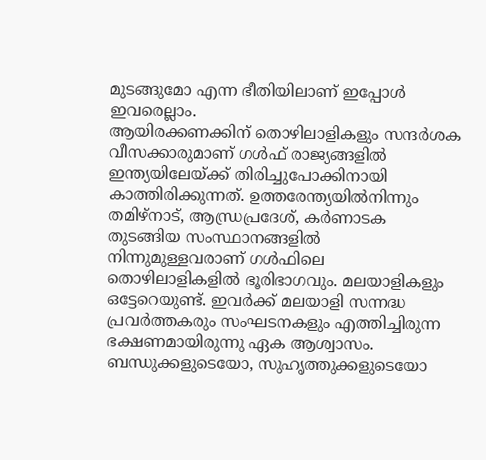മുടങ്ങുമോ എന്ന ഭീതിയിലാണ് ഇപ്പോൾ ഇവരെല്ലാം.
ആയിരക്കണക്കിന് തൊഴിലാളികളും സന്ദർശക വീസക്കാരുമാണ് ഗൾഫ് രാജ്യങ്ങളിൽ ഇന്ത്യയിലേയ്ക്ക് തിരിച്ചുപോക്കിനായി കാത്തിരിക്കുന്നത്. ഉത്തരേന്ത്യയിൽനിന്നും തമിഴ്നാട്, ആന്ധ്രപ്രദേശ്, കർണാടക തുടങ്ങിയ സംസ്ഥാനങ്ങളിൽ നിന്നുമുള്ളവരാണ് ഗൾഫിലെ തൊഴിലാളികളിൽ ഭൂരിഭാഗവും. മലയാളികളും ഒട്ടേറെയുണ്ട്. ഇവര്‍ക്ക് മലയാളി സന്നദ്ധ പ്രവർത്തകരും സംഘടനകളും എത്തിച്ചിരുന്ന ഭക്ഷണമായിരുന്നു ഏക ആശ്വാസം. ബന്ധുക്കളുടെയോ, സുഹൃത്തുക്കളുടെയോ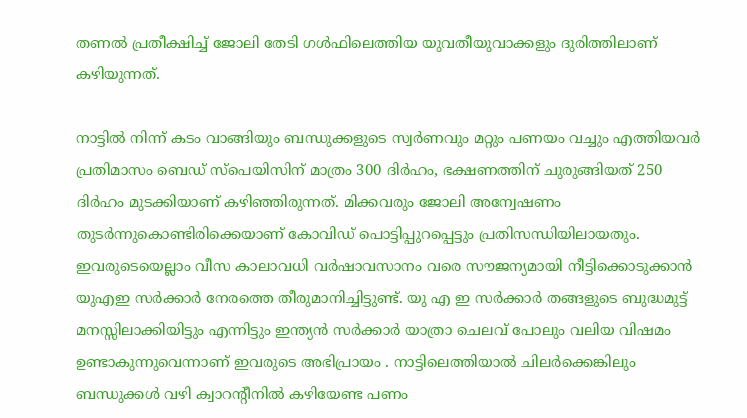തണൽ പ്രതീക്ഷിച്ച് ജോലി തേടി ഗൾഫിലെത്തിയ യുവതീയുവാക്കളും ദുരിത്തിലാണ് കഴിയുന്നത്.

നാട്ടിൽ നിന്ന് കടം വാങ്ങിയും ബന്ധുക്കളുടെ സ്വർണവും മറ്റും പണയം വച്ചും എത്തിയവർ പ്രതിമാസം ബെഡ് സ്പെയിസിന് മാത്രം 300 ദിർഹം, ഭക്ഷണത്തിന് ചുരുങ്ങിയത് 250 ദിർഹം മുടക്കിയാണ് കഴിഞ്ഞിരുന്നത്. മിക്കവരും ജോലി അന്വേഷണം തുടർന്നുകൊണ്ടിരിക്കെയാണ് കോവിഡ് പൊട്ടിപ്പുറപ്പെട്ടും പ്രതിസന്ധിയിലായതും. ഇവരുടെയെല്ലാം വീസ കാലാവധി വർഷാവസാനം വരെ സൗജന്യമായി നീട്ടിക്കൊടുക്കാൻ യുഎഇ സർക്കാർ നേരത്തെ തീരുമാനിച്ചിട്ടുണ്ട്. യു എ ഇ സർക്കാർ തങ്ങളുടെ ബുദ്ധമുട്ട് മനസ്സിലാക്കിയിട്ടും എന്നിട്ടും ഇന്ത്യൻ സർക്കാർ യാത്രാ ചെലവ് പോലും വലിയ വിഷമം ഉണ്ടാകുന്നുവെന്നാണ് ഇവരുടെ അഭിപ്രായം . നാട്ടിലെത്തിയാൽ ചിലർക്കെങ്കിലും ബന്ധുക്കൾ വഴി ക്വാറന്റീനിൽ കഴിയേണ്ട പണം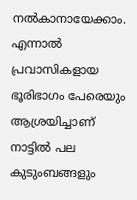നൽകാനായേക്കാം. എന്നാൽ പ്രവാസികളായ ഭൂരിഭാഗം പേരെയും ആശ്രയിച്ചാണ് നാട്ടിൽ പല കുടുംബങ്ങളും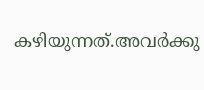കഴിയുന്നത്.അവർക്കു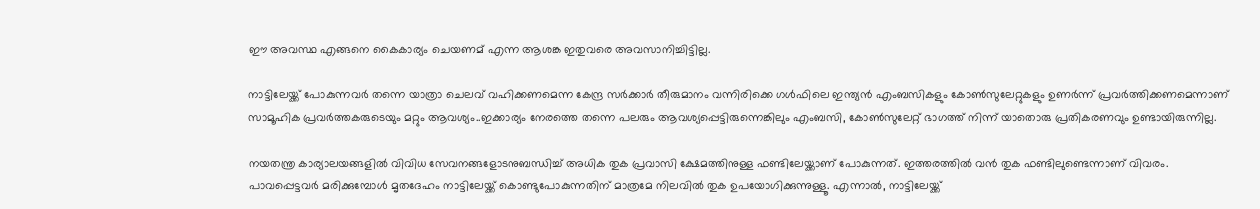ഈ അവസ്ഥ എങ്ങനെ കൈകാര്യം ചെയണമ് എന്ന ആശങ്ക ഇതുവരെ അവസാനിച്ചിട്ടില്ല.

നാട്ടിലേയ്ക്ക് പോകുന്നവര്‍ തന്നെ യാത്രാ ചെലവ് വഹിക്കണമെന്ന കേന്ദ്ര സർക്കാർ തീരുമാനം വന്നിരിക്കെ ഗൾഫിലെ ഇന്ത്യൻ എംബസികളും കോൺസുലേറ്റുകളും ഉണർന്ന് പ്രവർത്തിക്കണമെന്നാണ് സാമൂഹിക പ്രവർത്തകരുടെയും മറ്റും ആവശ്യം..ഇക്കാര്യം നേരത്തെ തന്നെ പലരും ആവശ്യപ്പെട്ടിരുന്നെങ്കിലും എംബസി, കോൺസുലേറ്റ് ഭാഗത്ത് നിന്ന് യാതൊരു പ്രതികരണവും ഉണ്ടായിരുന്നില്ല.

നയതന്ത്ര കാര്യാലയങ്ങളിൽ വിവിധ സേവനങ്ങളോടനുബന്ധിച്ച് അധിക തുക പ്രവാസി ക്ഷേമത്തിനുള്ള ഫണ്ടിലേയ്ക്കാണ് പോകുന്നത്. ഇത്തരത്തിൽ വൻ തുക ഫണ്ടിലുണ്ടെന്നാണ് വിവരം. പാവപ്പെട്ടവർ മരിക്കുമ്പോൾ മൃതദേഹം നാട്ടിലേയ്ക്ക് കൊണ്ടുപോകുന്നതിന് മാത്രമേ നിലവിൽ തുക ഉപയോഗിക്കുന്നുള്ളൂ. എന്നാൽ, നാട്ടിലേയ്ക്ക്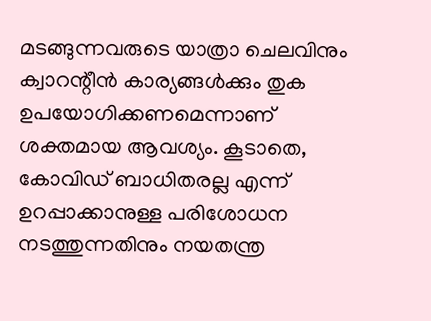മടങ്ങുന്നവരുടെ യാത്രാ ചെലവിനും ക്വാറന്റീൻ കാര്യങ്ങൾക്കും തുക ഉപയോഗിക്കണമെന്നാണ് ശക്തമായ ആവശ്യം. കൂടാതെ, കോവിഡ് ബാധിതരല്ല എന്ന് ഉറപ്പാക്കാനുള്ള പരിശോധന നടത്തുന്നതിനും നയതന്ത്ര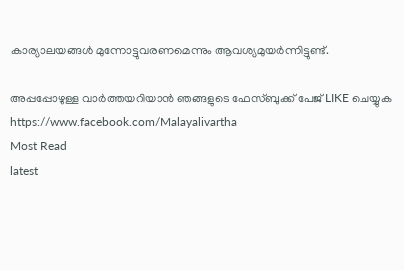കാര്യാലയങ്ങൾ മുന്നോട്ടുവരണമെന്നും ആവശ്യമുയർന്നിട്ടുണ്ട്.

അപ്പപ്പോഴുള്ള വാര്‍ത്തയറിയാന്‍ ഞങ്ങളുടെ ഫേസ്‌ബുക്ക്‌ പേജ് LIKE ചെയ്യുക
https://www.facebook.com/Malayalivartha
Most Read
latest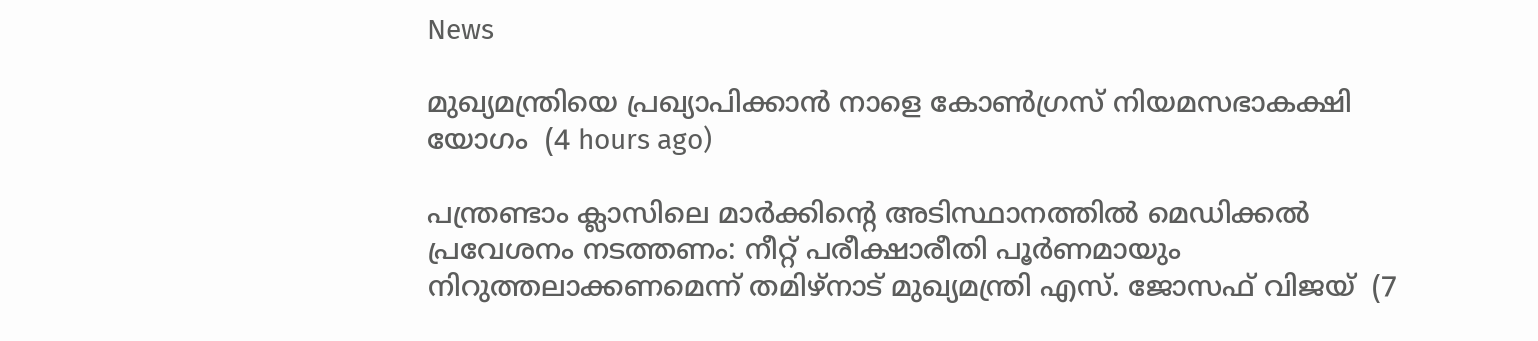News

മുഖ്യമന്ത്രിയെ പ്രഖ്യാപിക്കാന്‍ നാളെ കോണ്‍ഗ്രസ് നിയമസഭാകക്ഷി യോഗം  (4 hours ago)

പന്ത്രണ്ടാം ക്ലാസിലെ മാര്‍ക്കിന്റെ അടിസ്ഥാനത്തില്‍ മെഡിക്കല്‍ പ്രവേശനം നടത്തണം: നീറ്റ് പരീക്ഷാരീതി പൂര്‍ണമായും നിറുത്തലാക്കണമെന്ന് തമിഴ്‌നാട് മുഖ്യമന്ത്രി എസ്. ജോസഫ് വിജയ്  (7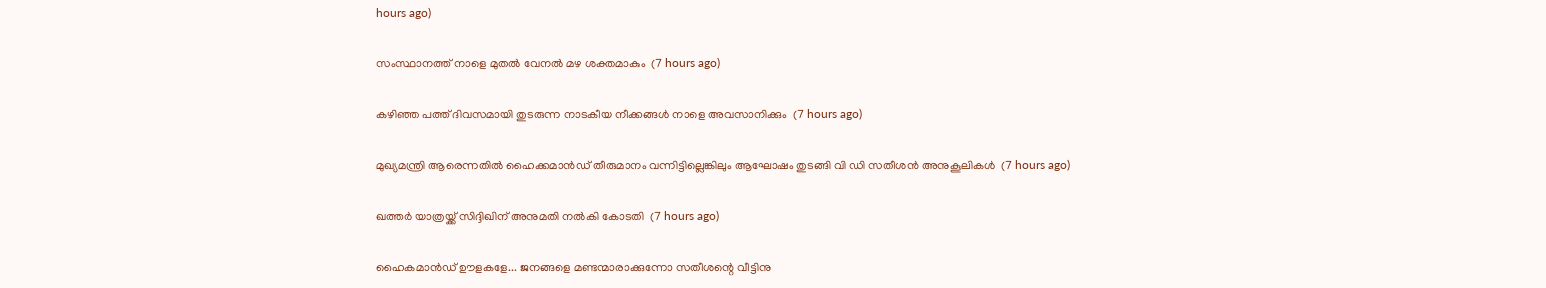hours ago)

സംസ്ഥാനത്ത് നാളെ മുതൽ വേനൽ മഴ ശക്തമാകും  (7 hours ago)

കഴിഞ്ഞ പത്ത് ദിവസമായി തുടരുന്ന നാടകീയ നീക്കങ്ങള്‍ നാളെ അവസാനിക്കും  (7 hours ago)

മുഖ്യമന്ത്രി ആരെന്നതിൽ ഹൈക്കമാൻഡ് തീരുമാനം വന്നിട്ടില്ലെങ്കിലും ആഘോഷം തുടങ്ങി വി ഡി സതീശൻ അനുകൂലികൾ  (7 hours ago)

ഖത്തര്‍ യാത്രയ്ക്ക് സിദ്ദിഖിന് അനുമതി നല്‍കി കോടതി  (7 hours ago)

ഹൈകമാൻഡ്‌ ഊളകളേ... ജനങ്ങളെ മണ്ടന്മാരാക്കുന്നോ സതീശന്റെ വീട്ടിനു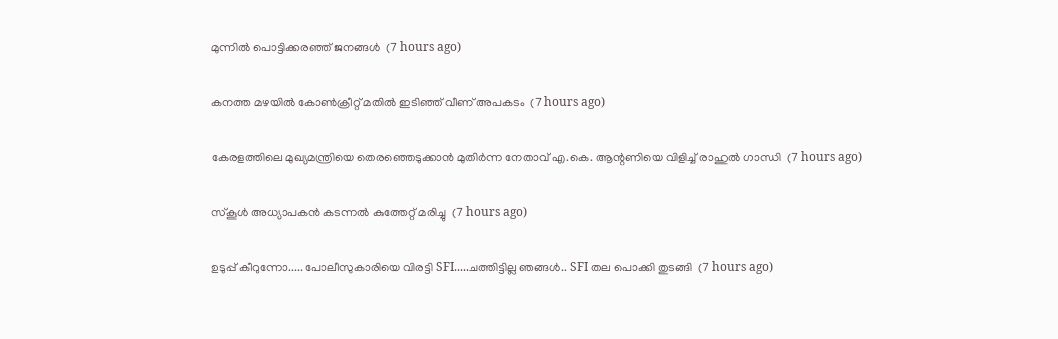മുന്നിൽ പൊട്ടിക്കരഞ്ഞ് ജനങ്ങൾ  (7 hours ago)

കനത്ത മഴയില്‍ കോണ്‍ക്രീറ്റ് മതില്‍ ഇടിഞ്ഞ് വീണ് അപകടം  (7 hours ago)

കേരളത്തിലെ മുഖ്യമന്ത്രിയെ തെരഞ്ഞെടുക്കാൻ മുതിർന്ന നേതാവ് എ.കെ. ആന്റണിയെ വിളിച്ച് രാഹുൽ ഗാന്ധി  (7 hours ago)

സ്‌കൂള്‍ അധ്യാപകന്‍ കടന്നല്‍ കുത്തേറ്റ് മരിച്ചു  (7 hours ago)

ഉടുപ്പ് കീറുന്നോ..... പോലീസുകാരിയെ വിരട്ടി SFI.....ചത്തിട്ടില്ല ഞങ്ങൾ.. SFI തല പൊക്കി തുടങ്ങി  (7 hours ago)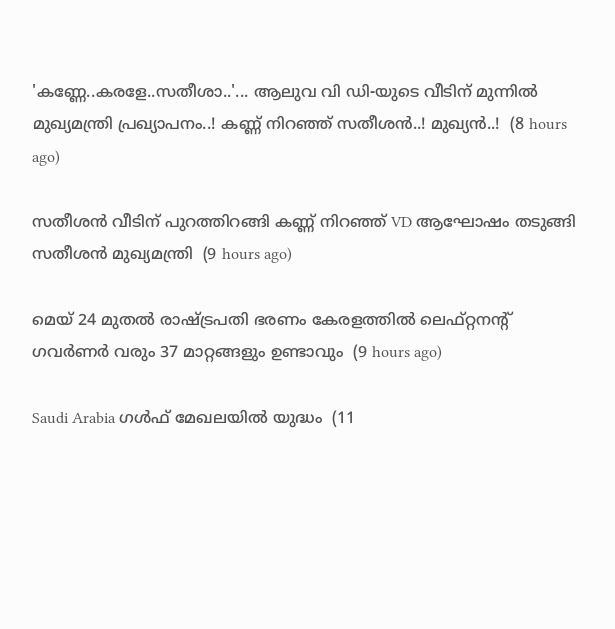'കണ്ണേ..കരളേ..സതീശാ..'... ആലുവ വി ഡി-യുടെ വീടിന് മുന്നിൽ മുഖ്യമന്ത്രി പ്രഖ്യാപനം..! കണ്ണ് നിറഞ്ഞ് സതീശൻ..! മുഖ്യൻ..!  (8 hours ago)

സതീശൻ വീടിന് പുറത്തിറങ്ങി കണ്ണ് നിറഞ്ഞ് VD ആഘോഷം തടുങ്ങി സതീശൻ മുഖ്യമന്ത്രി  (9 hours ago)

മെയ് 24 മുതൽ രാഷ്‌ട്രപതി ഭരണം കേരളത്തിൽ ലെഫ്റ്റനന്റ് ഗവർണർ വരും 37 മാറ്റങ്ങളും ഉണ്ടാവും  (9 hours ago)

Saudi Arabia ഗൾഫ് മേഖലയിൽ യുദ്ധം  (11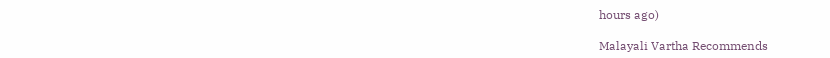hours ago)

Malayali Vartha Recommends